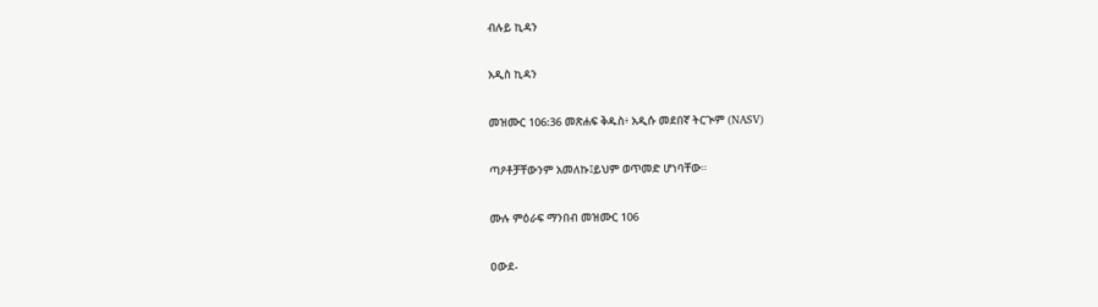ብሉይ ኪዳን

አዲስ ኪዳን

መዝሙር 106:36 መጽሐፍ ቅዱስ፥ አዲሱ መደበኛ ትርጒም (NASV)

ጣዖቶቻቸውንም አመለኩ፤ይህም ወጥመድ ሆነባቸው።

ሙሉ ምዕራፍ ማንበብ መዝሙር 106

ዐውደ-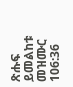ጽሑፍ ይመልከቱ መዝሙር 106:36